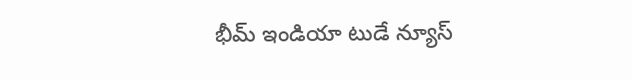భీమ్ ఇండియా టుడే న్యూస్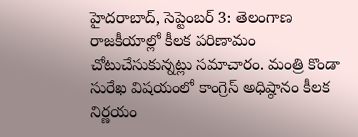హైదరాబాద్, సెప్టెంబర్ 3: తెలంగాణ రాజకీయాల్లో కీలక పరిణామం చోటుచేసుకున్నట్లు సమాచారం. మంత్రి కొండా సురేఖ విషయంలో కాంగ్రెస్ అధిష్ఠానం కీలక నిర్ణయం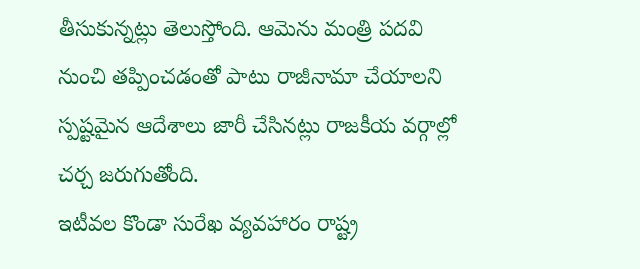తీసుకున్నట్లు తెలుస్తోంది. ఆమెను మంత్రి పదవి నుంచి తప్పించడంతో పాటు రాజీనామా చేయాలని స్పష్టమైన ఆదేశాలు జారీ చేసినట్లు రాజకీయ వర్గాల్లో చర్చ జరుగుతోంది.
ఇటీవల కొండా సురేఖ వ్యవహారం రాష్ట్ర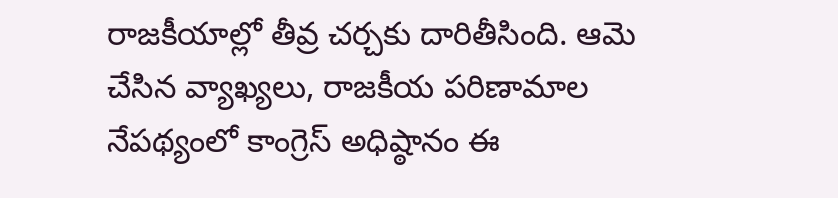రాజకీయాల్లో తీవ్ర చర్చకు దారితీసింది. ఆమె చేసిన వ్యాఖ్యలు, రాజకీయ పరిణామాల నేపథ్యంలో కాంగ్రెస్ అధిష్ఠానం ఈ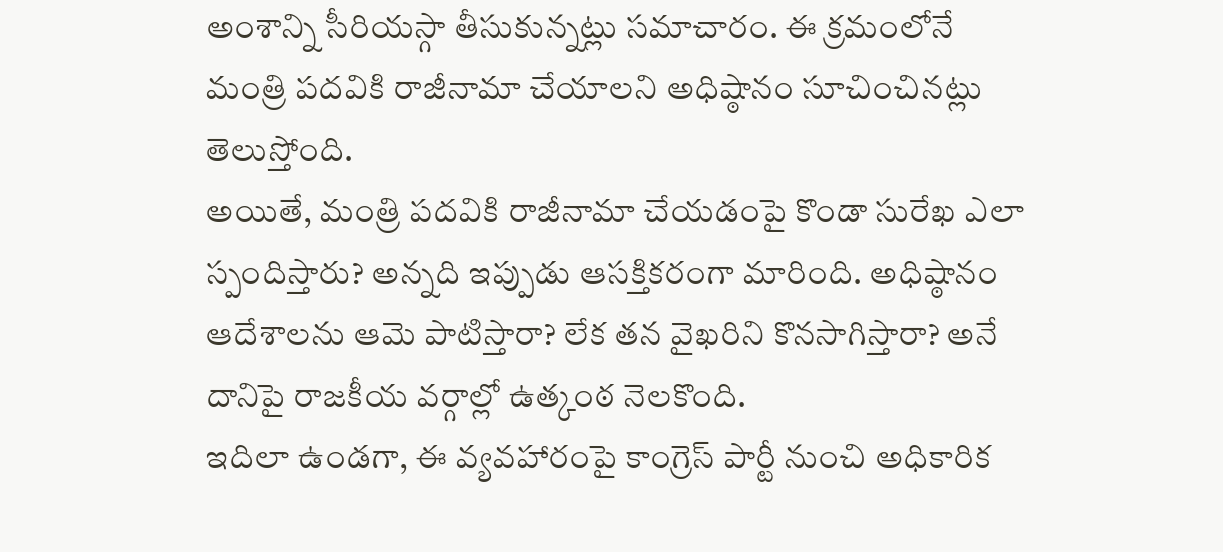అంశాన్ని సీరియస్గా తీసుకున్నట్లు సమాచారం. ఈ క్రమంలోనే మంత్రి పదవికి రాజీనామా చేయాలని అధిష్ఠానం సూచించినట్లు తెలుస్తోంది.
అయితే, మంత్రి పదవికి రాజీనామా చేయడంపై కొండా సురేఖ ఎలా స్పందిస్తారు? అన్నది ఇప్పుడు ఆసక్తికరంగా మారింది. అధిష్ఠానం ఆదేశాలను ఆమె పాటిస్తారా? లేక తన వైఖరిని కొనసాగిస్తారా? అనే దానిపై రాజకీయ వర్గాల్లో ఉత్కంఠ నెలకొంది.
ఇదిలా ఉండగా, ఈ వ్యవహారంపై కాంగ్రెస్ పార్టీ నుంచి అధికారిక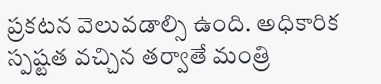ప్రకటన వెలువడాల్సి ఉంది. అధికారిక స్పష్టత వచ్చిన తర్వాతే మంత్రి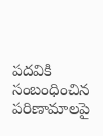పదవికి సంబంధించిన పరిణామాలపై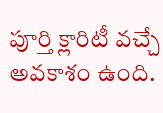పూర్తి క్లారిటీ వచ్చే అవకాశం ఉంది.